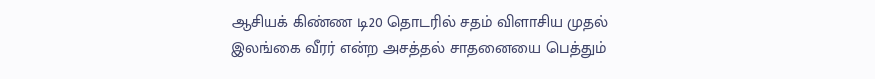ஆசியக் கிண்ண டி20 தொடரில் சதம் விளாசிய முதல் இலங்கை வீரர் என்ற அசத்தல் சாதனையை பெத்தும்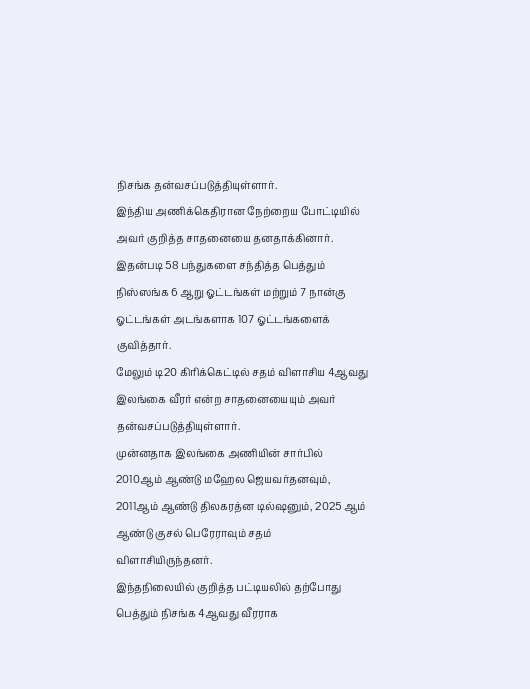நிசங்க தன்வசப்படுத்தியுள்ளார்.
இந்திய அணிக்கெதிரான நேற்றைய போட்டியில் அவர் குறித்த சாதனையை தனதாக்கினார்.
இதன்படி 58 பந்துகளை சந்தித்த பெத்தும் நிஸ்ஸங்க 6 ஆறு ஓட்டங்கள் மற்றும் 7 நான்கு ஓட்டங்கள் அடங்களாக 107 ஓட்டங்களைக் குவித்தார்.
மேலும் டி20 கிரிக்கெட்டில் சதம் விளாசிய 4ஆவது இலங்கை வீரர் என்ற சாதனையையும் அவர் தன்வசப்படுத்தியுள்ளார்.
முன்னதாக இலங்கை அணியின் சார்பில் 2010ஆம் ஆண்டு மஹேல ஜெயவர்தனவும், 2011ஆம் ஆண்டு திலகரத்ன டில்ஷனும், 2025 ஆம் ஆண்டு குசல் பெரேராவும் சதம் விளாசியிருந்தனர்.
இந்தநிலையில் குறித்த பட்டியலில் தற்போது பெத்தும் நிசங்க 4ஆவது வீரராக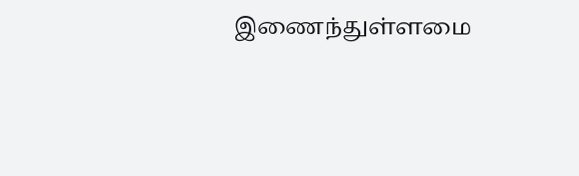இணைந்துள்ளமை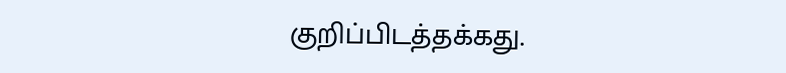குறிப்பிடத்தக்கது.